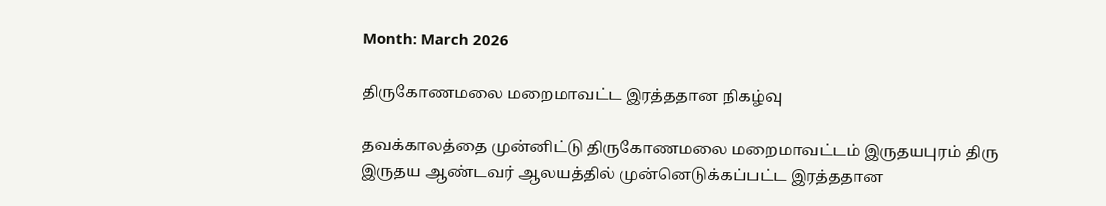Month: March 2026

திருகோணமலை மறைமாவட்ட இரத்ததான நிகழ்வு

தவக்காலத்தை முன்னிட்டு திருகோணமலை மறைமாவட்டம் இருதயபுரம் திரு இருதய ஆண்டவர் ஆலயத்தில் முன்னெடுக்கப்பட்ட இரத்ததான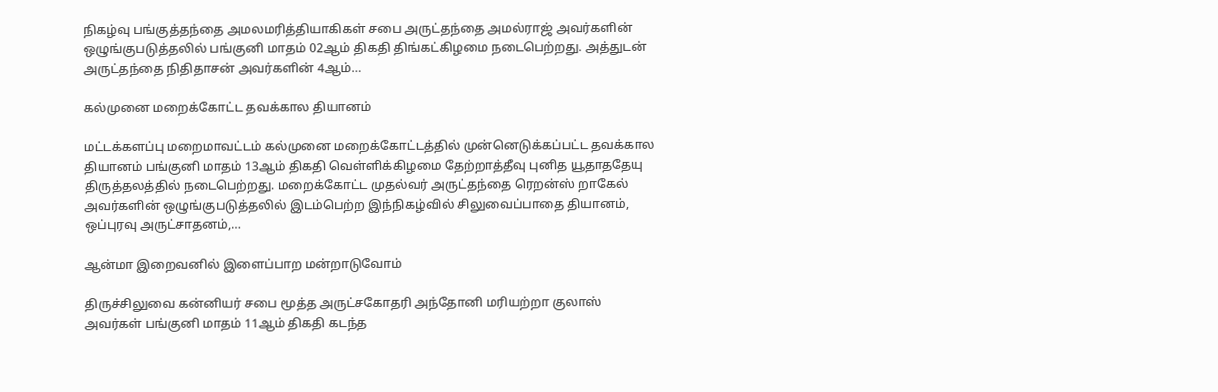நிகழ்வு பங்குத்தந்தை அமலமரித்தியாகிகள் சபை அருட்தந்தை அமல்ராஜ் அவர்களின் ஒழுங்குபடுத்தலில் பங்குனி மாதம் 02ஆம் திகதி திங்கட்கிழமை நடைபெற்றது. அத்துடன் அருட்தந்தை நிதிதாசன் அவர்களின் 4ஆம்…

கல்முனை மறைக்கோட்ட தவக்கால தியானம்

மட்டக்களப்பு மறைமாவட்டம் கல்முனை மறைக்கோட்டத்தில் முன்னெடுக்கப்பட்ட தவக்கால தியானம் பங்குனி மாதம் 13ஆம் திகதி வெள்ளிக்கிழமை தேற்றாத்தீவு புனித யூதாததேயு திருத்தலத்தில் நடைபெற்றது. மறைக்கோட்ட முதல்வர் அருட்தந்தை ரெறன்ஸ் றாகேல் அவர்களின் ஒழுங்குபடுத்தலில் இடம்பெற்ற இந்நிகழ்வில் சிலுவைப்பாதை தியானம், ஒப்புரவு அருட்சாதனம்,…

ஆன்மா இறைவனில் இளைப்பாற மன்றாடுவோம்

திருச்சிலுவை கன்னியர் சபை மூத்த அருட்சகோதரி அந்தோனி மரியற்றா குலாஸ் அவர்கள் பங்குனி மாதம் 11ஆம் திகதி கடந்த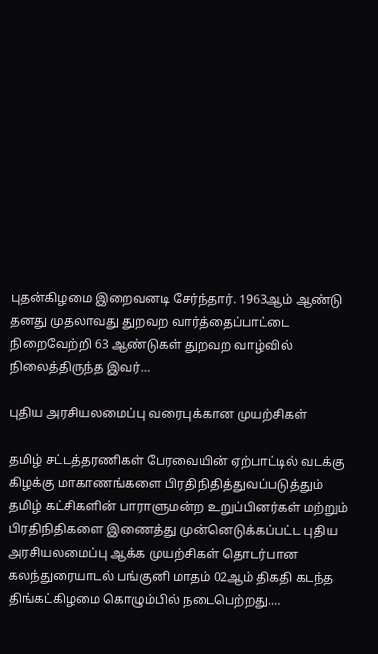புதன்கிழமை இறைவனடி சேர்ந்தார். 1963ஆம் ஆண்டு தனது முதலாவது துறவற வார்த்தைப்பாட்டை நிறைவேற்றி 63 ஆண்டுகள் துறவற வாழ்வில் நிலைத்திருந்த இவர்…

புதிய அரசியலமைப்பு வரைபுக்கான முயற்சிகள்

தமிழ் சட்டத்தரணிகள் பேரவையின் ஏற்பாட்டில் வடக்கு கிழக்கு மாகாணங்களை பிரதிநிதித்துவப்படுத்தும் தமிழ் கட்சிகளின் பாராளுமன்ற உறுப்பினர்கள் மற்றும் பிரதிநிதிகளை இணைத்து முன்னெடுக்கப்பட்ட புதிய அரசியலமைப்பு ஆக்க முயற்சிகள் தொடர்பான கலந்துரையாடல் பங்குனி மாதம் 02ஆம் திகதி கடந்த திங்கட்கிழமை கொழும்பில் நடைபெற்றது.…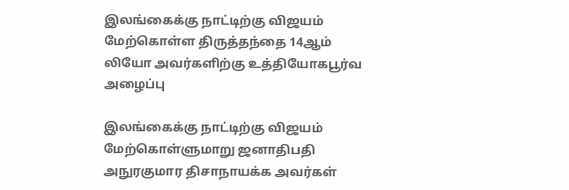இலங்கைக்கு நாட்டிற்கு விஜயம் மேற்கொள்ள திருத்தந்தை 14ஆம் லியோ அவர்களிற்கு உத்தியோகபூர்வ அழைப்பு

இலங்கைக்கு நாட்டிற்கு விஜயம் மேற்கொள்ளுமாறு ஜனாதிபதி அநுரகுமார திசாநாயக்க அவர்கள்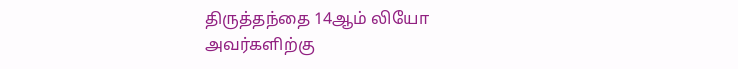திருத்தந்தை 14ஆம் லியோ அவர்களிற்கு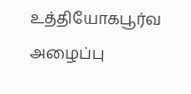உத்தியோகபூர்வ அழைப்பு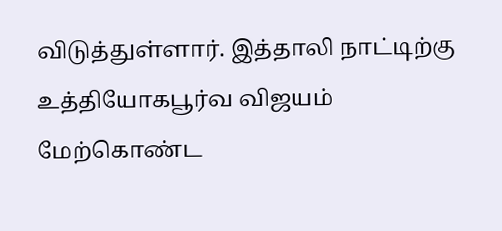விடுத்துள்ளார். இத்தாலி நாட்டிற்கு உத்தியோகபூர்வ விஜயம் மேற்கொண்ட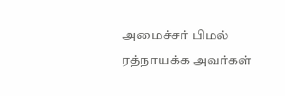அமைச்சர் பிமல் ரத்நாயக்க அவர்கள்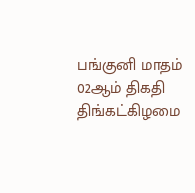பங்குனி மாதம் 02ஆம் திகதி திங்கட்கிழமை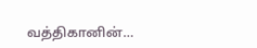வத்திகானின்…